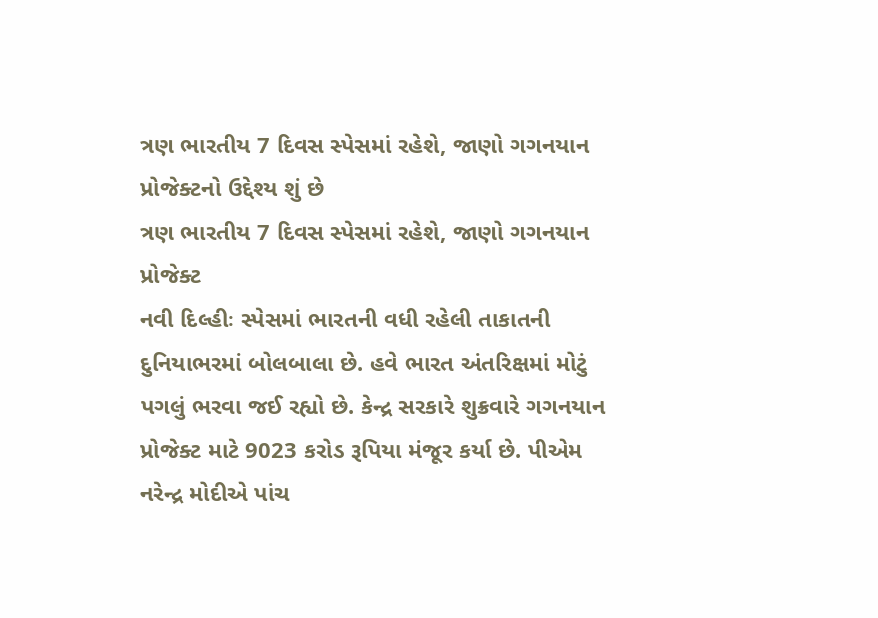ત્રણ ભારતીય 7 દિવસ સ્પેસમાં રહેશે, જાણો ગગનયાન પ્રોજેક્ટનો ઉદ્દેશ્ય શું છે
ત્રણ ભારતીય 7 દિવસ સ્પેસમાં રહેશે, જાણો ગગનયાન પ્રોજેક્ટ
નવી દિલ્હીઃ સ્પેસમાં ભારતની વધી રહેલી તાકાતની દુનિયાભરમાં બોલબાલા છે. હવે ભારત અંતરિક્ષમાં મોટું પગલું ભરવા જઈ રહ્યો છે. કેન્દ્ર સરકારે શુક્રવારે ગગનયાન પ્રોજેક્ટ માટે 9023 કરોડ રૂપિયા મંજૂર કર્યા છે. પીએમ નરેન્દ્ર મોદીએ પાંચ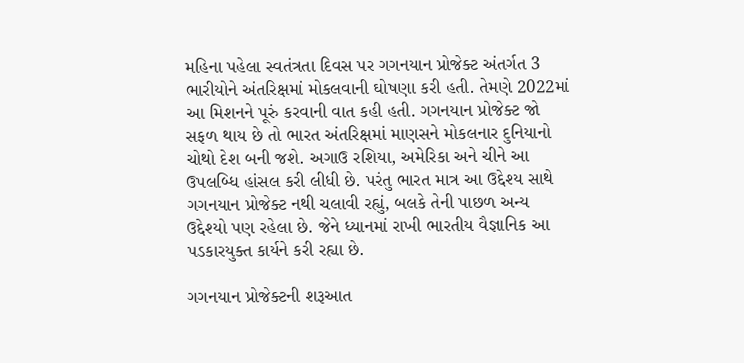મહિના પહેલા સ્વતંત્રતા દિવસ પર ગગનયાન પ્રોજેક્ટ અંતર્ગત 3 ભારીયોને અંતરિક્ષમાં મોકલવાની ઘોષણા કરી હતી. તેમણે 2022માં આ મિશનને પૂરું કરવાની વાત કહી હતી. ગગનયાન પ્રોજેક્ટ જો સફળ થાય છે તો ભારત અંતરિક્ષમાં માણસને મોકલનાર દુનિયાનો ચોથો દેશ બની જશે. અગાઉ રશિયા, અમેરિકા અને ચીને આ ઉપલબ્ધિ હાંસલ કરી લીધી છે. પરંતુ ભારત માત્ર આ ઉદ્દેશ્ય સાથે ગગનયાન પ્રોજેક્ટ નથી ચલાવી રહ્યું, બલકે તેની પાછળ અન્ય ઉદ્દેશ્યો પણ રહેલા છે. જેને ધ્યાનમાં રાખી ભારતીય વૈજ્ઞાનિક આ પડકારયુક્ત કાર્યને કરી રહ્યા છે.

ગગનયાન પ્રોજેક્ટની શરૂઆત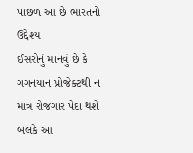પાછળ આ છે ભારતનો ઉદ્દેશ્ય
ઈસરોનું માનવું છે કે ગગનયાન પ્રોજેક્ટથી ન માત્ર રોજગાર પેદા થશે બલકે આ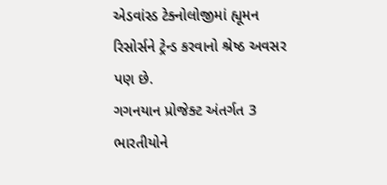એડવાંસ્ડ ટેક્નોલોજીમાં હ્યૂમન રિસોર્સને ટ્રેન્ડ કરવાનો શ્રેષ્ઠ અવસર પણ છે.
ગગનયાન પ્રોજેક્ટ અંતર્ગત 3 ભારતીયોને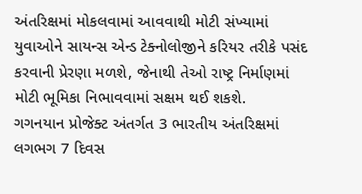અંતરિક્ષમાં મોકલવામાં આવવાથી મોટી સંખ્યામાં યુવાઓને સાયન્સ એન્ડ ટેક્નોલોજીને કરિયર તરીકે પસંદ કરવાની પ્રેરણા મળશે, જેનાથી તેઓ રાષ્ટ્ર નિર્માણમાં મોટી ભૂમિકા નિભાવવામાં સક્ષમ થઈ શકશે.
ગગનયાન પ્રોજેક્ટ અંતર્ગત 3 ભારતીય અંતરિક્ષમાં લગભગ 7 દિવસ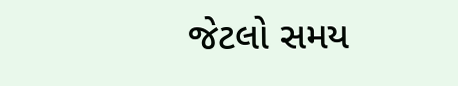જેટલો સમય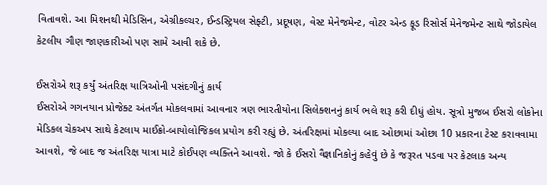વિતાવશે. આ મિશનથી મેડિસિન, એગ્રીકલ્ચર, ઈન્ડસ્ટ્રિયલ સેફ્ટી, પ્રદૂષણ, વેસ્ટ મેનેજમેન્ટ, વોટર એન્ડ ફૂડ રિસોર્સ મેનેજમેન્ટ સાથે જોડાયેલ કેટલીય ગૌણ જાણકારીઓ પણ સામે આવી શકે છે.

ઈસરોએ શરૂ કર્યું અંતરિક્ષ યાત્રિઓની પસંદગીનું કાર્ય
ઈસરોએ ગગનયાન પ્રોજેક્ટ અંતર્ગત મોકલવામાં આવનાર ત્રણ ભારતીયોના સિલેક્શનનું કાર્ય ભલે શરૂ કરી દીધું હોય. સૂત્રો મુજબ ઈસરો લોકોના મેડિકલ ચેકઅપ સાથે કેટલાય માઈક્રો-બાયોલોજિકલ પ્રયોગ કરી રહ્યું છે. અંતરિક્ષમાં મોકલ્યા બાદ ઓછામાં ઓછા 10 પ્રકારના ટેસ્ટ કરાવવામા આવશે, જે બાદ જ અંતરિક્ષ યાત્રા માટે કોઈપણ વ્યક્તિને આવશે. જો કે ઈસરો વૈજ્ઞાનિકોનું કહેવું છે કે જરૂરત પડવા પર કેટલાક અન્ય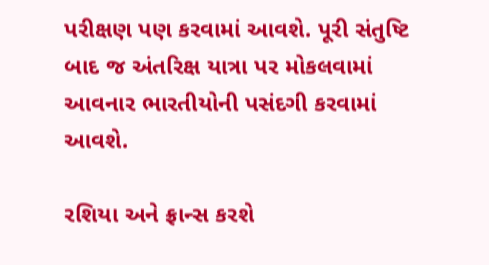પરીક્ષણ પણ કરવામાં આવશે. પૂરી સંતુષ્ટિ બાદ જ અંતરિક્ષ યાત્રા પર મોકલવામાં આવનાર ભારતીયોની પસંદગી કરવામાં આવશે.

રશિયા અને ફ્રાન્સ કરશે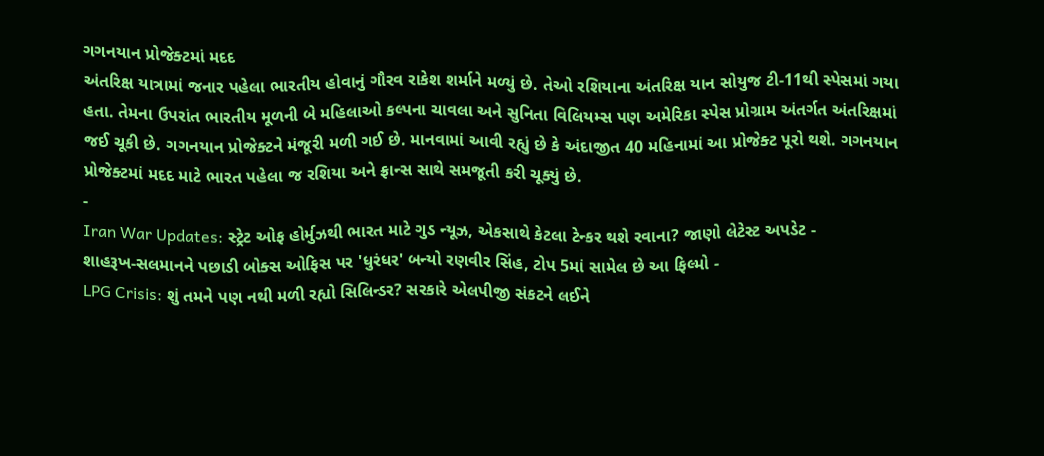ગગનયાન પ્રોજેક્ટમાં મદદ
અંતરિક્ષ યાત્રામાં જનાર પહેલા ભારતીય હોવાનું ગૌરવ રાકેશ શર્માને મળ્યું છે. તેઓ રશિયાના અંતરિક્ષ યાન સોયુજ ટી-11થી સ્પેસમાં ગયા હતા. તેમના ઉપરાંત ભારતીય મૂળની બે મહિલાઓ કલ્પના ચાવલા અને સુનિતા વિલિયમ્સ પણ અમેરિકા સ્પેસ પ્રોગ્રામ અંતર્ગત અંતરિક્ષમાં જઈ ચૂકી છે. ગગનયાન પ્રોજેક્ટને મંજૂરી મળી ગઈ છે. માનવામાં આવી રહ્યું છે કે અંદાજીત 40 મહિનામાં આ પ્રોજેક્ટ પૂરો થશે. ગગનયાન પ્રોજેક્ટમાં મદદ માટે ભારત પહેલા જ રશિયા અને ફ્રાન્સ સાથે સમજૂતી કરી ચૂક્યું છે.
-
Iran War Updates: સ્ટ્રેટ ઓફ હોર્મુઝથી ભારત માટે ગુડ ન્યૂઝ, એકસાથે કેટલા ટેન્કર થશે રવાના? જાણો લેટેસ્ટ અપડેટ -
શાહરૂખ-સલમાનને પછાડી બોક્સ ઓફિસ પર 'ધુરંધર' બન્યો રણવીર સિંહ, ટોપ 5માં સામેલ છે આ ફિલ્મો -
LPG Crisis: શું તમને પણ નથી મળી રહ્યો સિલિન્ડર? સરકારે એલપીજી સંકટને લઈને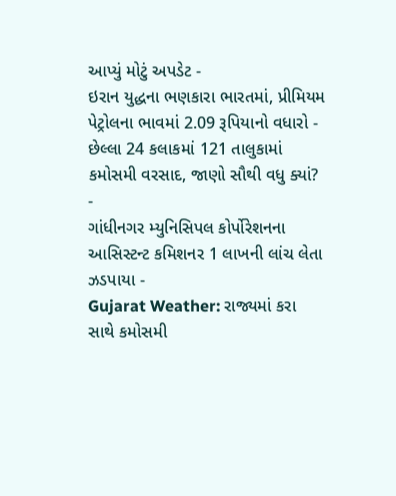આપ્યું મોટું અપડેટ -
ઇરાન યુદ્ધના ભણકારા ભારતમાં, પ્રીમિયમ પેટ્રોલના ભાવમાં 2.09 રૂપિયાનો વધારો -
છેલ્લા 24 કલાકમાં 121 તાલુકામાં કમોસમી વરસાદ, જાણો સૌથી વધુ ક્યાં? -
ગાંધીનગર મ્યુનિસિપલ કોર્પોરેશનના આસિસ્ટન્ટ કમિશનર 1 લાખની લાંચ લેતા ઝડપાયા -
Gujarat Weather: રાજ્યમાં કરા સાથે કમોસમી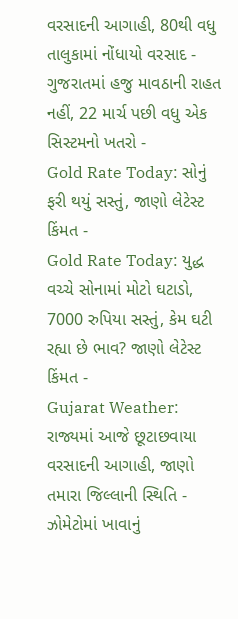વરસાદની આગાહી, 80થી વધુ તાલુકામાં નોંધાયો વરસાદ -
ગુજરાતમાં હજુ માવઠાની રાહત નહીં, 22 માર્ચ પછી વધુ એક સિસ્ટમનો ખતરો -
Gold Rate Today: સોનું ફરી થયું સસ્તું, જાણો લેટેસ્ટ કિંમત -
Gold Rate Today: યુદ્ધ વચ્ચે સોનામાં મોટો ઘટાડો, 7000 રુપિયા સસ્તું, કેમ ઘટી રહ્યા છે ભાવ? જાણો લેટેસ્ટ કિંમત -
Gujarat Weather: રાજ્યમાં આજે છૂટાછવાયા વરસાદની આગાહી, જાણો તમારા જિલ્લાની સ્થિતિ -
ઝોમેટોમાં ખાવાનું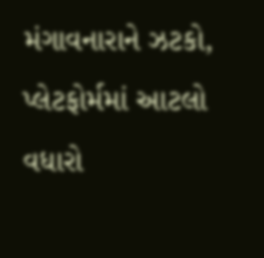મંગાવનારાને ઝટકો, પ્લેટફોર્મમાં આટલો વધારો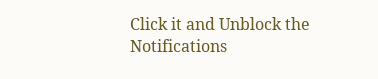Click it and Unblock the Notifications